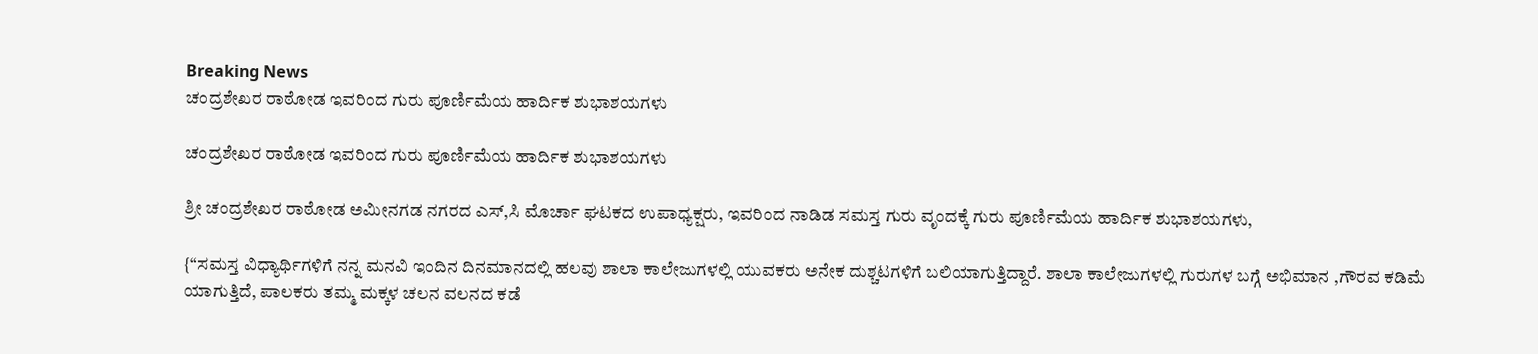Breaking News
ಚಂದ್ರಶೇಖರ ರಾಠೋಡ ಇವರಿಂದ ಗುರು ಪೂರ್ಣಿಮೆಯ ಹಾರ್ದಿಕ ಶುಭಾಶಯಗಳು

ಚಂದ್ರಶೇಖರ ರಾಠೋಡ ಇವರಿಂದ ಗುರು ಪೂರ್ಣಿಮೆಯ ಹಾರ್ದಿಕ ಶುಭಾಶಯಗಳು

ಶ್ರೀ ಚಂದ್ರಶೇಖರ ರಾಠೋಡ ಅಮೀನಗಡ ನಗರದ ಎಸ್,ಸಿ ಮೊರ್ಚಾ ಘಟಕದ ಉಪಾಧ್ಯಕ್ಷರು, ಇವರಿಂದ ನಾಡಿಡ ಸಮಸ್ತ ಗುರು ವೃಂದಕ್ಕೆ ಗುರು ಪೂರ್ಣಿಮೆಯ ಹಾರ್ದಿಕ ಶುಭಾಶಯಗಳು,

{“ಸಮಸ್ತ ವಿಧ್ಯಾರ್ಥಿಗಳಿಗೆ ನನ್ನ ಮನವಿ ಇಂದಿನ ದಿನಮಾನದಲ್ಲಿ ಹಲವು ಶಾಲಾ ಕಾಲೇಜುಗಳಲ್ಲಿ ಯುವಕರು ಅನೇಕ ದುಶ್ಚಟಗಳಿಗೆ ಬಲಿಯಾಗುತ್ತಿದ್ದಾರೆ. ಶಾಲಾ ಕಾಲೇಜುಗಳಲ್ಲಿ ಗುರುಗಳ ಬಗ್ಗೆ ಅಭಿಮಾನ ,ಗೌರವ ಕಡಿಮೆ ಯಾಗುತ್ತಿದೆ, ಪಾಲಕರು ತಮ್ಮ ಮಕ್ಕಳ ಚಲನ ವಲನದ ಕಡೆ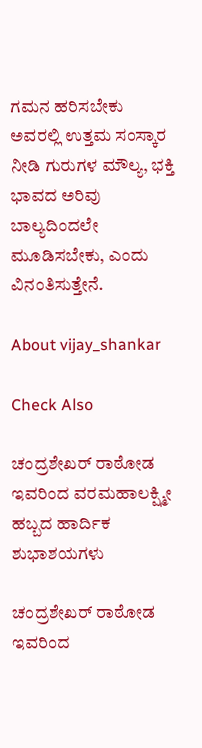ಗಮನ ಹರಿಸಬೇಕು ಅವರಲ್ಲಿ ಉತ್ತಮ ಸಂಸ್ಕಾರ ನೀಡಿ ಗುರುಗಳ ಮೌಲ್ಯ, ಭಕ್ತಿ ಭಾವದ ಅರಿವು ಬಾಲ್ಯದಿಂದಲೇ ಮೂಡಿಸಬೇಕು, ಎಂದು ವಿನಂತಿಸುತ್ತೇನೆ.

About vijay_shankar

Check Also

ಚಂದ್ರಶೇಖರ್ ರಾಠೋಡ ಇವರಿಂದ ವರಮಹಾಲಕ್ಷ್ಮೀ ಹಬ್ಬದ ಹಾರ್ದಿಕ ಶುಭಾಶಯಗಳು

ಚಂದ್ರಶೇಖರ್ ರಾಠೋಡ ಇವರಿಂದ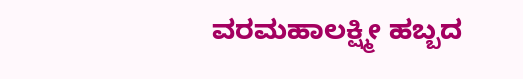ವರಮಹಾಲಕ್ಷ್ಮೀ ಹಬ್ಬದ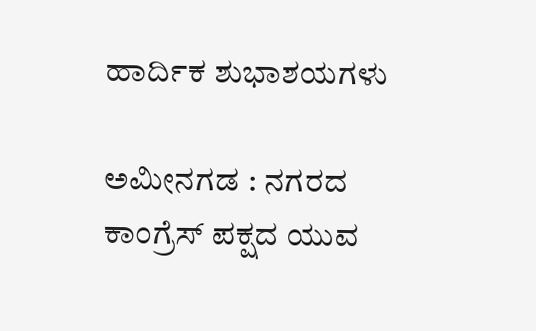ಹಾರ್ದಿಕ ಶುಭಾಶಯಗಳು

ಅಮೀನಗಡ : ನಗರದ ಕಾಂಗ್ರೆಸ್ ಪಕ್ಷದ ಯುವ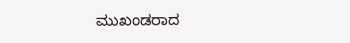ಮುಖಂಡರಾದ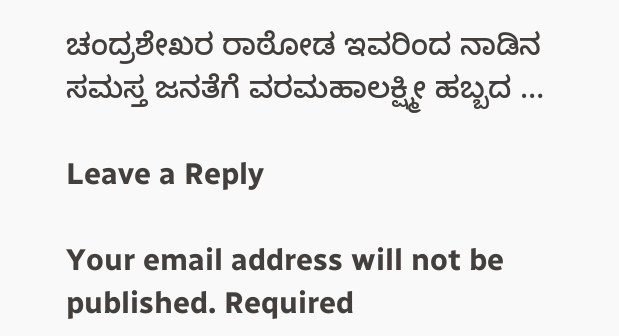ಚಂದ್ರಶೇಖರ ರಾಠೋಡ ಇವರಿಂದ ನಾಡಿನ ಸಮಸ್ತ ಜನತೆಗೆ ವರಮಹಾಲಕ್ಷ್ಮೀ ಹಬ್ಬದ …

Leave a Reply

Your email address will not be published. Required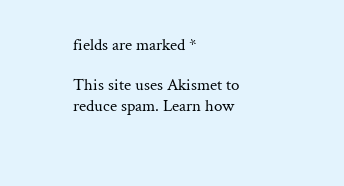fields are marked *

This site uses Akismet to reduce spam. Learn how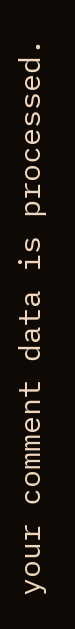your comment data is processed.